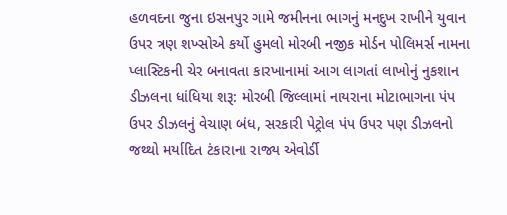હળવદના જુના ઇસનપુર ગામે જમીનના ભાગનું મનદુખ રાખીને યુવાન ઉપર ત્રણ શખ્સોએ કર્યો હુમલો મોરબી નજીક મોર્ડન પોલિમર્સ નામના પ્લાસ્ટિકની ચેર બનાવતા કારખાનામાં આગ લાગતાં લાખોનું નુકશાન ડીઝલના ધાંધિયા શરૂ: મોરબી જિલ્લામાં નાયરાના મોટાભાગના પંપ ઉપર ડીઝલનું વેચાણ બંધ, સરકારી પેટ્રોલ પંપ ઉપર પણ ડીઝલનો જથ્થો મર્યાદિત ટંકારાના રાજ્ય એવોર્ડી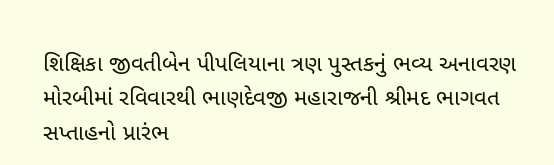શિક્ષિકા જીવતીબેન પીપલિયાના ત્રણ પુસ્તકનું ભવ્ય અનાવરણ મોરબીમાં રવિવારથી ભાણદેવજી મહારાજની શ્રીમદ ભાગવત સપ્તાહનો પ્રારંભ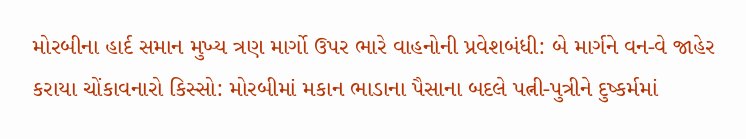મોરબીના હાર્દ સમાન મુખ્ય ત્રણ માર્ગો ઉપર ભારે વાહનોની પ્રવેશબંધી: બે માર્ગને વન-વે જાહેર કરાયા ચોંકાવનારો કિસ્સો: મોરબીમાં મકાન ભાડાના પૈસાના બદલે પત્ની-પુત્રીને દુષ્કર્મમાં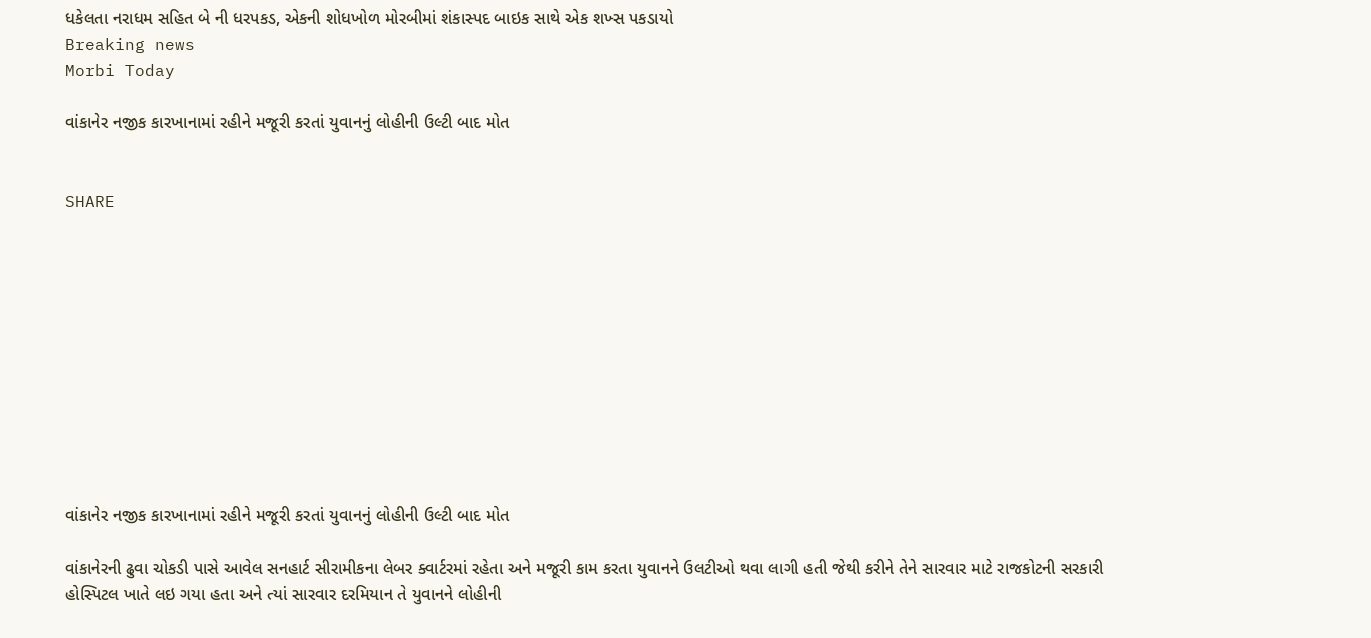ધકેલતા નરાધમ સહિત બે ની ધરપકડ, એકની શોધખોળ મોરબીમાં શંકાસ્પદ બાઇક સાથે એક શખ્સ પકડાયો
Breaking news
Morbi Today

વાંકાનેર નજીક કારખાનામાં રહીને મજૂરી કરતાં યુવાનનું લોહીની ઉલ્ટી બાદ મોત


SHARE











વાંકાનેર નજીક કારખાનામાં રહીને મજૂરી કરતાં યુવાનનું લોહીની ઉલ્ટી બાદ મોત

વાંકાનેરની ઢુવા ચોકડી પાસે આવેલ સનહાર્ટ સીરામીકના લેબર ક્વાર્ટરમાં રહેતા અને મજૂરી કામ કરતા યુવાનને ઉલટીઓ થવા લાગી હતી જેથી કરીને તેને સારવાર માટે રાજકોટની સરકારી હોસ્પિટલ ખાતે લઇ ગયા હતા અને ત્યાં સારવાર દરમિયાન તે યુવાનને લોહીની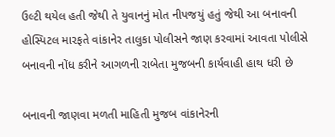ઉલ્ટી થયેલ હતી જેથી તે યુવાનનું મોત નીપજયું હતું જેથી આ બનાવની હોસ્પિટલ મારફતે વાંકાનેર તાલુકા પોલીસને જાણ કરવામાં આવતા પોલીસે બનાવની નોંધ કરીને આગળની રાબેતા મુજબની કાર્યવાહી હાથ ધરી છે

બનાવની જાણવા મળતી માહિતી મુજબ વાંકાનેરની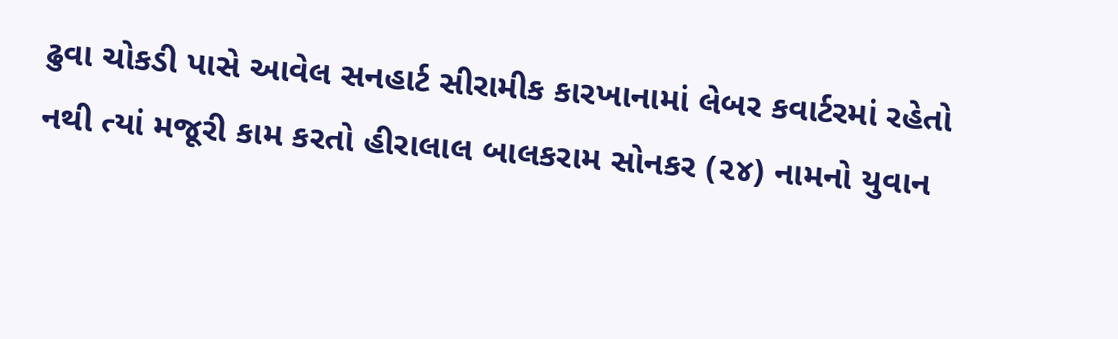ઢુવા ચોકડી પાસે આવેલ સનહાર્ટ સીરામીક કારખાનામાં લેબર કવાર્ટરમાં રહેતો નથી ત્યાં મજૂરી કામ કરતો હીરાલાલ બાલકરામ સોનકર (૨૪) નામનો યુવાન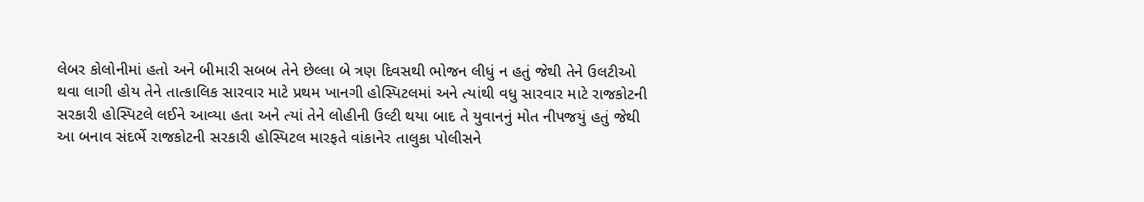લેબર કોલોનીમાં હતો અને બીમારી સબબ તેને છેલ્લા બે ત્રણ દિવસથી ભોજન લીધું ન હતું જેથી તેને ઉલટીઓ થવા લાગી હોય તેને તાત્કાલિક સારવાર માટે પ્રથમ ખાનગી હોસ્પિટલમાં અને ત્યાંથી વધુ સારવાર માટે રાજકોટની સરકારી હોસ્પિટલે લઈને આવ્યા હતા અને ત્યાં તેને લોહીની ઉલ્ટી થયા બાદ તે યુવાનનું મોત નીપજયું હતું જેથી આ બનાવ સંદર્ભે રાજકોટની સરકારી હોસ્પિટલ મારફતે વાંકાનેર તાલુકા પોલીસને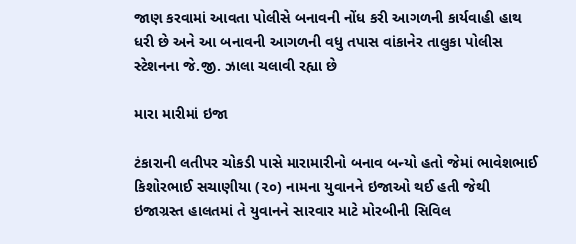જાણ કરવામાં આવતા પોલીસે બનાવની નોંધ કરી આગળની કાર્યવાહી હાથ ધરી છે અને આ બનાવની આગળની વધુ તપાસ વાંકાનેર તાલુકા પોલીસ સ્ટેશનના જે.જી. ઝાલા ચલાવી રહ્યા છે

મારા મારીમાં ઇજા

ટંકારાની લતીપર ચોકડી પાસે મારામારીનો બનાવ બન્યો હતો જેમાં ભાવેશભાઈ કિશોરભાઈ સચાણીયા (૨૦) નામના યુવાનને ઇજાઓ થઈ હતી જેથી ઇજાગ્રસ્ત હાલતમાં તે યુવાનને સારવાર માટે મોરબીની સિવિલ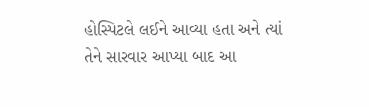હોસ્પિટલે લઈને આવ્યા હતા અને ત્યાં તેને સારવાર આપ્યા બાદ આ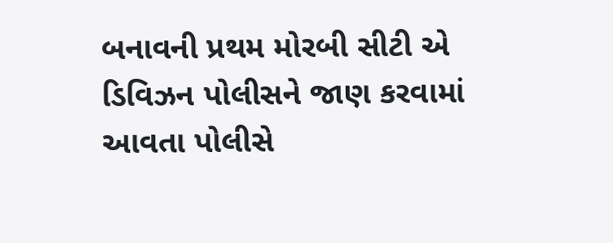બનાવની પ્રથમ મોરબી સીટી એ ડિવિઝન પોલીસને જાણ કરવામાં આવતા પોલીસે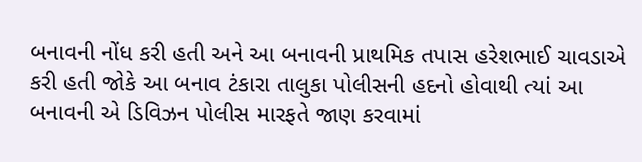બનાવની નોંધ કરી હતી અને આ બનાવની પ્રાથમિક તપાસ હરેશભાઈ ચાવડાએ કરી હતી જોકે આ બનાવ ટંકારા તાલુકા પોલીસની હદનો હોવાથી ત્યાં આ બનાવની એ ડિવિઝન પોલીસ મારફતે જાણ કરવામાં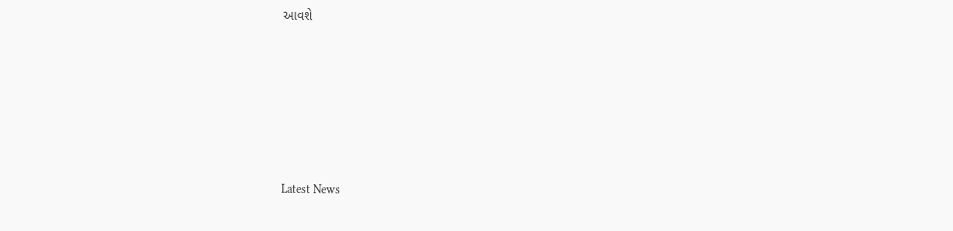આવશે






Latest News